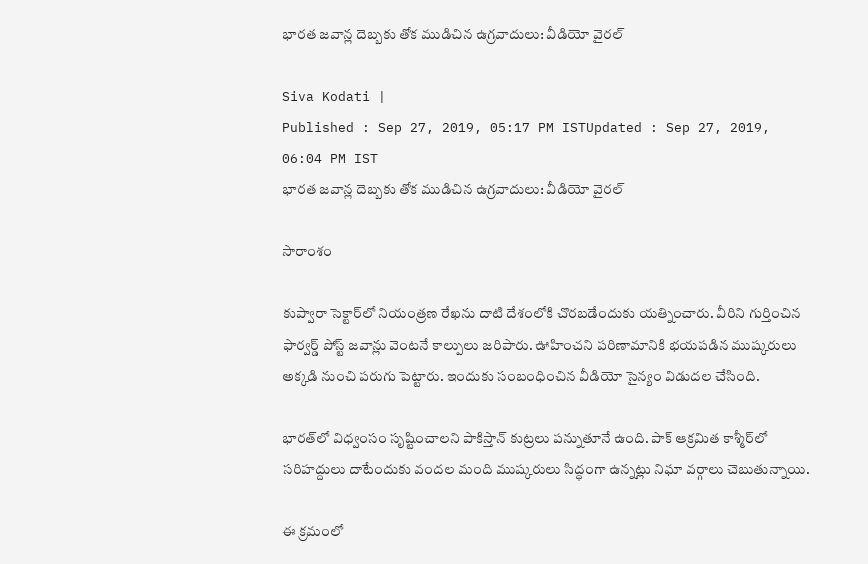భారత జవాన్ల దెబ్బకు తోక ముడిచిన ఉగ్రవాదులు: వీడియో వైరల్

Siva Kodati |
Published : Sep 27, 2019, 05:17 PM ISTUpdated : Sep 27, 2019, 06:04 PM IST
భారత జవాన్ల దెబ్బకు తోక ముడిచిన ఉగ్రవాదులు: వీడియో వైరల్

సారాంశం

కుప్వారా సెక్టార్‌లో నియంత్రణ రేఖను దాటి దేశంలోకి చొరబడేందుకు యత్నించారు. వీరిని గుర్తించిన ఫార్వర్డ్ పోస్ట్ జవాన్లు వెంటనే కాల్పులు జరిపారు. ఊహించని పరిణామానికి భయపడిన ముష్కరులు అక్కడి నుంచి పరుగు పెట్టారు. ఇందుకు సంబంధించిన వీడియో సైన్యం విడుదల చేసింది.

భారత్‌లో విధ్వంసం సృష్టించాలని పాకిస్తాన్ కుట్రలు పన్నుతూనే ఉంది. పాక్ ఆక్రమిత కాశ్మీర్‌లో సరిహద్దులు దాటేందుకు వందల మంది ముష్కరులు సిద్ధంగా ఉన్నట్లు నిఘా వర్గాలు చెబుతున్నాయి.

ఈ క్రమంలో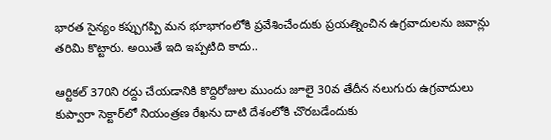భారత సైన్యం కప్పుగప్పి మన భూభాగంలోకి ప్రవేశించేందుకు ప్రయత్నించిన ఉగ్రవాదులను జవాన్లు తరిమి కొట్టారు. అయితే ఇది ఇప్పటిది కాదు..

ఆర్టికల్ 370ని రద్దు చేయడానికి కొద్దిరోజుల ముందు జూలై 30వ తేదీన నలుగురు ఉగ్రవాదులు కుప్వారా సెక్టార్‌లో నియంత్రణ రేఖను దాటి దేశంలోకి చొరబడేందుకు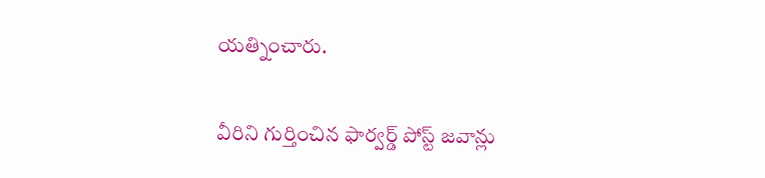యత్నించారు.

వీరిని గుర్తించిన ఫార్వర్డ్ పోస్ట్ జవాన్లు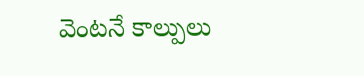వెంటనే కాల్పులు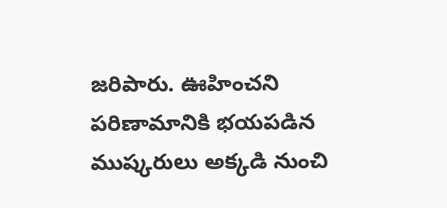జరిపారు. ఊహించని పరిణామానికి భయపడిన ముష్కరులు అక్కడి నుంచి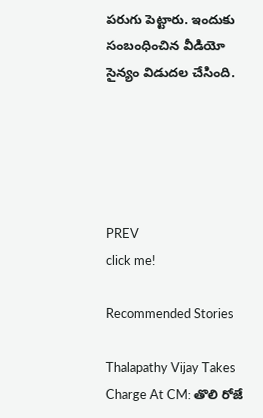పరుగు పెట్టారు. ఇందుకు సంబంధించిన వీడియో సైన్యం విడుదల చేసింది.





PREV
click me!

Recommended Stories

Thalapathy Vijay Takes Charge At CM: తొలి రోజే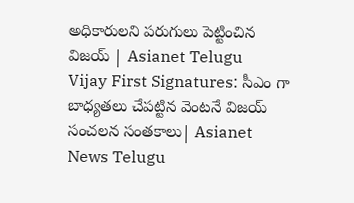అధికారులని పరుగులు పెట్టించిన విజయ్ | Asianet Telugu
Vijay First Signatures: సీఎం గా బాధ్యతలు చేపట్టిన వెంటనే విజయ్ సంచలన సంతకాలు| Asianet News Telugu